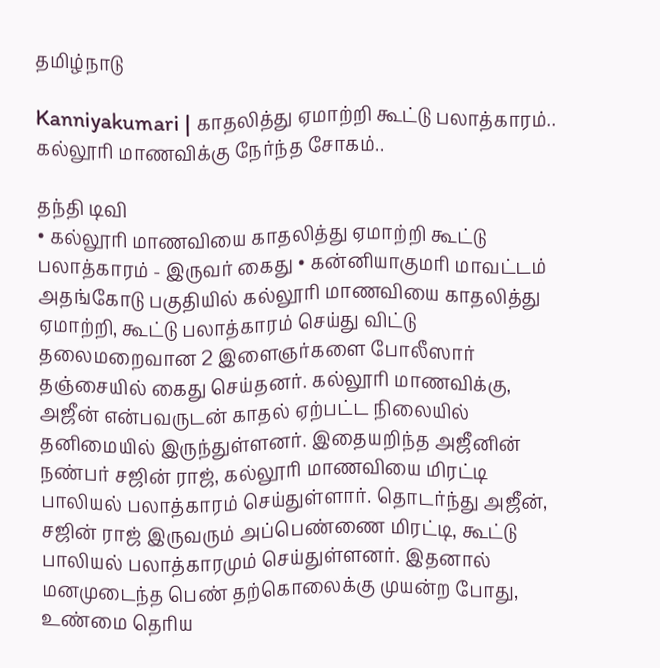தமிழ்நாடு

Kanniyakumari | காதலித்து ஏமாற்றி கூட்டு பலாத்காரம்.. கல்லூரி மாணவிக்கு நேர்ந்த சோகம்..

தந்தி டிவி
• கல்லூரி மாணவியை காதலித்து ஏமாற்றி கூட்டு பலாத்காரம் - இருவர் கைது • கன்னியாகுமரி மாவட்டம் அதங்கோடு பகுதியில் கல்லூரி மாணவியை காதலித்து ஏமாற்றி, கூட்டு பலாத்காரம் செய்து விட்டு தலைமறைவான 2 இளைஞர்களை போலீஸார் தஞ்சையில் கைது செய்தனர். கல்லூரி மாணவிக்கு, அஜீன் என்பவருடன் காதல் ஏற்பட்ட நிலையில் தனிமையில் இருந்துள்ளனர். இதையறிந்த அஜீனின் நண்பர் சஜின் ராஜ், கல்லூரி மாணவியை மிரட்டி பாலியல் பலாத்காரம் செய்துள்ளார். தொடர்ந்து அஜீன், சஜின் ராஜ் இருவரும் அப்பெண்ணை மிரட்டி, கூட்டு பாலியல் பலாத்காரமும் செய்துள்ளனர். இதனால் மனமுடைந்த பெண் தற்கொலைக்கு முயன்ற போது, உண்மை தெரிய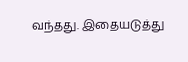வந்தது. இதையடுத்து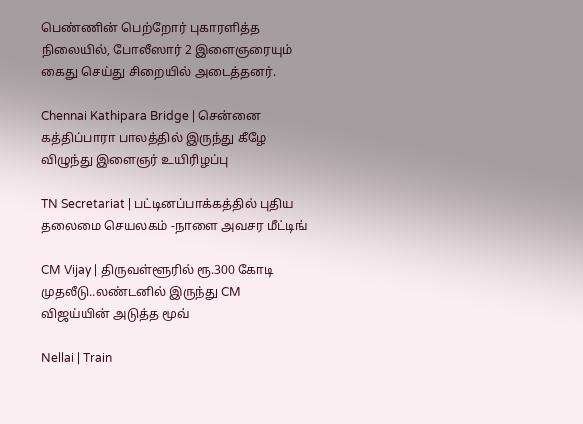பெண்ணின் பெற்றோர் புகாரளித்த நிலையில், போலீஸார் 2 இளைஞரையும் கைது செய்து சிறையில் அடைத்தனர்.

Chennai Kathipara Bridge | சென்னை கத்திப்பாரா பாலத்தில் இருந்து கீழே விழுந்து இளைஞர் உயிரிழப்பு

TN Secretariat | பட்டினப்பாக்கத்தில் புதிய தலைமை செயலகம் -நாளை அவசர மீட்டிங்

CM Vijay | திருவள்ளூரில் ரூ.300 கோடி முதலீடு..லண்டனில் இருந்து CM விஜய்யின் அடுத்த மூவ்

Nellai | Train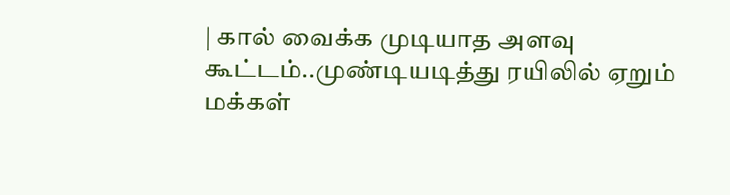| கால் வைக்க முடியாத அளவு கூட்டம்..முண்டியடித்து ரயிலில் ஏறும் மக்கள்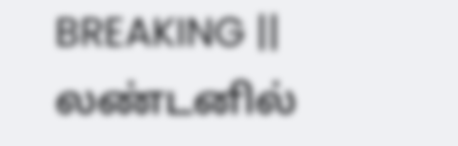BREAKING || லண்டனில்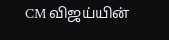CM விஜய்யின்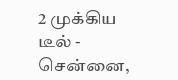2 முக்கிய டீல் - சென்னை,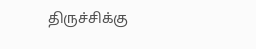திருச்சிக்கு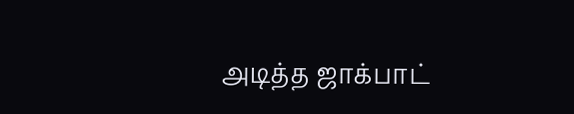அடித்த ஜாக்பாட்